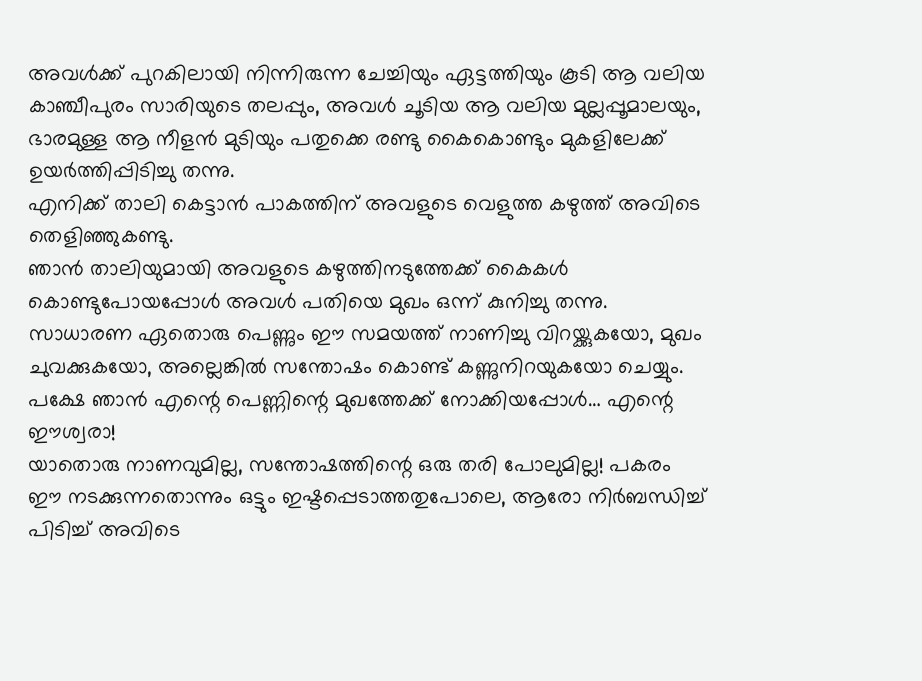അവൾക്ക് പുറകിലായി നിന്നിരുന്ന ചേച്ചിയും ഏട്ടത്തിയും കൂടി ആ വലിയ കാഞ്ചീപുരം സാരിയുടെ തലപ്പും, അവൾ ചൂടിയ ആ വലിയ മുല്ലപ്പൂമാലയും, ഭാരമുള്ള ആ നീളൻ മുടിയും പതുക്കെ രണ്ടു കൈകൊണ്ടും മുകളിലേക്ക് ഉയർത്തിപ്പിടിച്ചു തന്നു.
എനിക്ക് താലി കെട്ടാൻ പാകത്തിന് അവളുടെ വെളുത്ത കഴുത്ത് അവിടെ തെളിഞ്ഞുകണ്ടു.
ഞാൻ താലിയുമായി അവളുടെ കഴുത്തിനടുത്തേക്ക് കൈകൾ കൊണ്ടുപോയപ്പോൾ അവൾ പതിയെ മുഖം ഒന്ന് കുനിച്ചു തന്നു. സാധാരണ ഏതൊരു പെണ്ണും ഈ സമയത്ത് നാണിച്ചു വിറയ്ക്കുകയോ, മുഖം ചുവക്കുകയോ, അല്ലെങ്കിൽ സന്തോഷം കൊണ്ട് കണ്ണുനിറയുകയോ ചെയ്യും. പക്ഷേ ഞാൻ എന്റെ പെണ്ണിന്റെ മുഖത്തേക്ക് നോക്കിയപ്പോൾ… എന്റെ ഈശ്വരാ!
യാതൊരു നാണവുമില്ല, സന്തോഷത്തിന്റെ ഒരു തരി പോലുമില്ല! പകരം ഈ നടക്കുന്നതൊന്നും ഒട്ടും ഇഷ്ടപ്പെടാത്തതുപോലെ, ആരോ നിർബന്ധിച്ച് പിടിച്ച് അവിടെ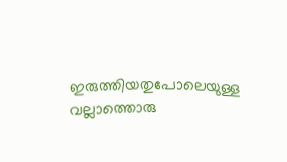ഇരുത്തിയതുപോലെയുള്ള വല്ലാത്തൊരു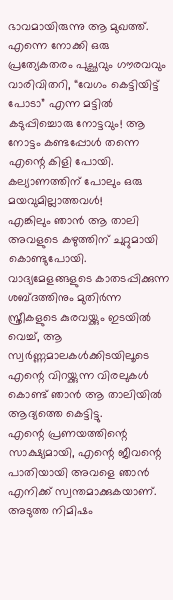ഭാവമായിരുന്നു ആ മുഖത്ത്. എന്നെ നോക്കി ഒരു പ്രത്യേകതരം പുച്ഛവും ഗൗരവവും വാരിവിതറി, “വേഗം കെട്ടിയിട്ട് പോടാ” എന്ന മട്ടിൽ കടുപ്പിച്ചൊരു നോട്ടവും! ആ നോട്ടം കണ്ടപ്പോൾ തന്നെ എന്റെ കിളി പോയി. കല്യാണത്തിന് പോലും ഒരു മയവുമില്ലാത്തവൾ!
എങ്കിലും ഞാൻ ആ താലി അവളുടെ കഴുത്തിന് ചുറ്റുമായി കൊണ്ടുപോയി. വാദ്യമേളങ്ങളുടെ കാതടപ്പിക്കുന്ന ശബ്ദത്തിനും മുതിർന്ന സ്ത്രീകളുടെ കുരവയ്ക്കും ഇടയിൽ വെച്ച്, ആ സ്വർണ്ണമാലകൾക്കിടയിലൂടെ എന്റെ വിറയ്ക്കുന്ന വിരലുകൾ കൊണ്ട് ഞാൻ ആ താലിയിൽ ആദ്യത്തെ കെട്ടിട്ടു.
എന്റെ പ്രണയത്തിന്റെ സാക്ഷ്യമായി, എന്റെ ജീവന്റെ പാതിയായി അവളെ ഞാൻ എനിക്ക് സ്വന്തമാക്കുകയാണ്.
അടുത്ത നിമിഷം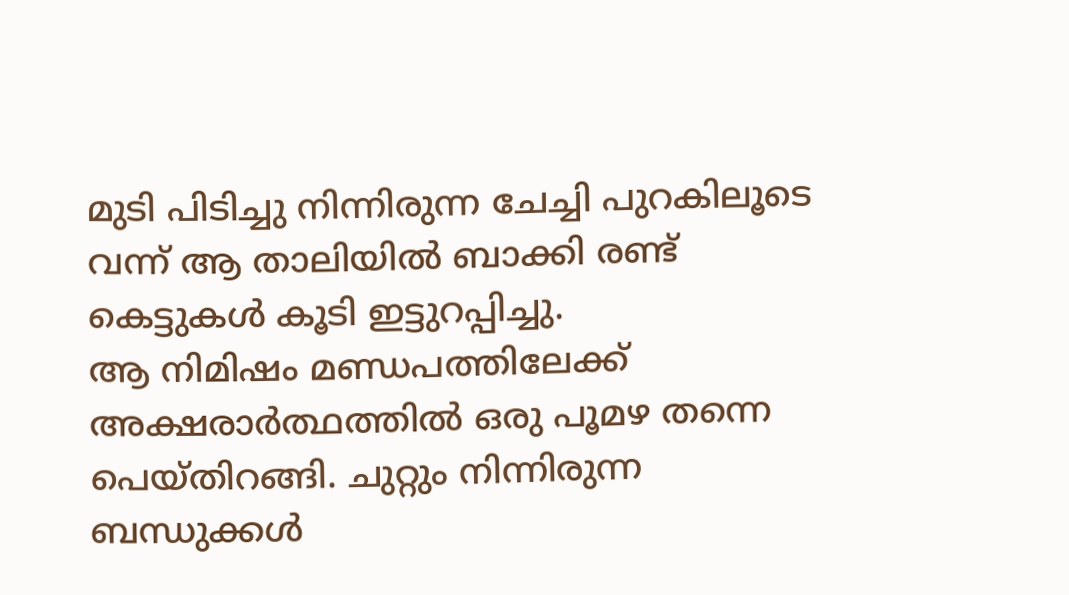മുടി പിടിച്ചു നിന്നിരുന്ന ചേച്ചി പുറകിലൂടെ വന്ന് ആ താലിയിൽ ബാക്കി രണ്ട് കെട്ടുകൾ കൂടി ഇട്ടുറപ്പിച്ചു.
ആ നിമിഷം മണ്ഡപത്തിലേക്ക് അക്ഷരാർത്ഥത്തിൽ ഒരു പൂമഴ തന്നെ പെയ്തിറങ്ങി. ചുറ്റും നിന്നിരുന്ന ബന്ധുക്കൾ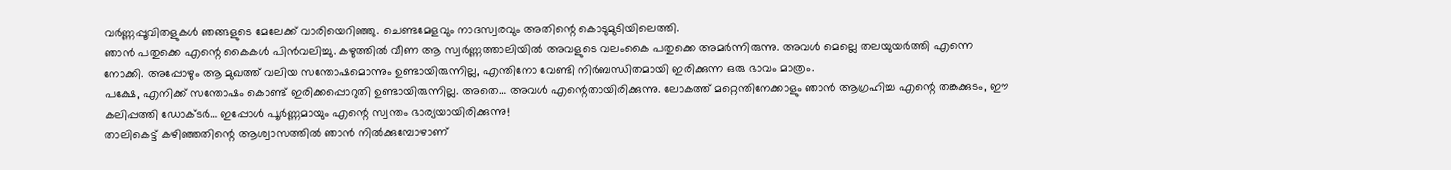വർണ്ണപ്പൂവിതളുകൾ ഞങ്ങളുടെ മേലേക്ക് വാരിയെറിഞ്ഞു. ചെണ്ടമേളവും നാദസ്വരവും അതിന്റെ കൊടുമുടിയിലെത്തി.
ഞാൻ പതുക്കെ എന്റെ കൈകൾ പിൻവലിച്ചു. കഴുത്തിൽ വീണ ആ സ്വർണ്ണത്താലിയിൽ അവളുടെ വലംകൈ പതുക്കെ അമർന്നിരുന്നു. അവൾ മെല്ലെ തലയുയർത്തി എന്നെ നോക്കി. അപ്പോഴും ആ മുഖത്ത് വലിയ സന്തോഷമൊന്നും ഉണ്ടായിരുന്നില്ല, എന്തിനോ വേണ്ടി നിർബന്ധിതമായി ഇരിക്കുന്ന ഒരു ഭാവം മാത്രം.
പക്ഷേ, എനിക്ക് സന്തോഷം കൊണ്ട് ഇരിക്കപ്പൊറുതി ഉണ്ടായിരുന്നില്ല. അതെ… അവൾ എന്റെതായിരിക്കുന്നു. ലോകത്ത് മറ്റെന്തിനേക്കാളും ഞാൻ ആഗ്രഹിച്ച എന്റെ തങ്കക്കുടം, ഈ കലിപ്പത്തി ഡോക്ടർ… ഇപ്പോൾ പൂർണ്ണമായും എന്റെ സ്വന്തം ഭാര്യയായിരിക്കുന്നു!
താലികെട്ട് കഴിഞ്ഞതിന്റെ ആശ്വാസത്തിൽ ഞാൻ നിൽക്കുമ്പോഴാണ്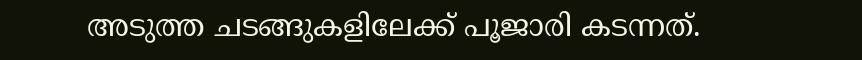അടുത്ത ചടങ്ങുകളിലേക്ക് പൂജാരി കടന്നത്.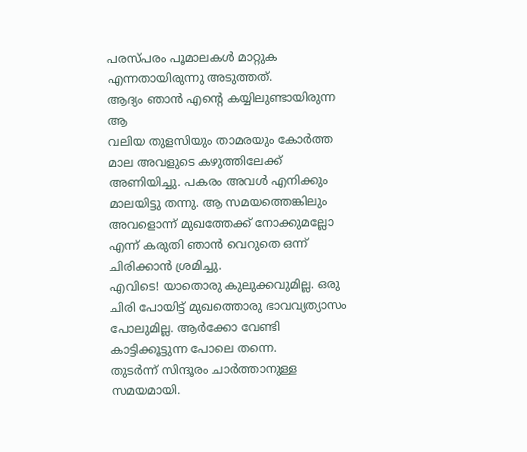പരസ്പരം പൂമാലകൾ മാറ്റുക എന്നതായിരുന്നു അടുത്തത്.
ആദ്യം ഞാൻ എന്റെ കയ്യിലുണ്ടായിരുന്ന ആ
വലിയ തുളസിയും താമരയും കോർത്ത മാല അവളുടെ കഴുത്തിലേക്ക് അണിയിച്ചു. പകരം അവൾ എനിക്കും മാലയിട്ടു തന്നു. ആ സമയത്തെങ്കിലും അവളൊന്ന് മുഖത്തേക്ക് നോക്കുമല്ലോ എന്ന് കരുതി ഞാൻ വെറുതെ ഒന്ന് ചിരിക്കാൻ ശ്രമിച്ചു.
എവിടെ! യാതൊരു കുലുക്കവുമില്ല. ഒരു ചിരി പോയിട്ട് മുഖത്തൊരു ഭാവവ്യത്യാസം പോലുമില്ല. ആർക്കോ വേണ്ടി കാട്ടിക്കൂട്ടുന്ന പോലെ തന്നെ.
തുടർന്ന് സിന്ദൂരം ചാർത്താനുള്ള സമയമായി.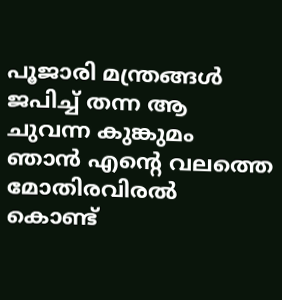പൂജാരി മന്ത്രങ്ങൾ ജപിച്ച് തന്ന ആ ചുവന്ന കുങ്കുമം ഞാൻ എന്റെ വലത്തെ മോതിരവിരൽ കൊണ്ട്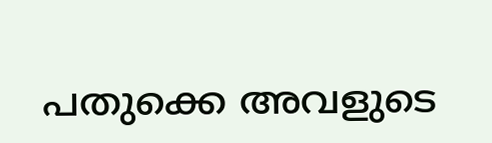പതുക്കെ അവളുടെ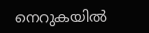നെറുകയിൽ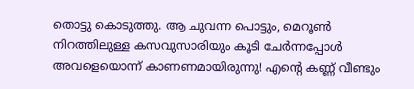തൊട്ടു കൊടുത്തു. ആ ചുവന്ന പൊട്ടും, മെറൂൺ നിറത്തിലുള്ള കസവുസാരിയും കൂടി ചേർന്നപ്പോൾ അവളെയൊന്ന് കാണണമായിരുന്നു! എന്റെ കണ്ണ് വീണ്ടും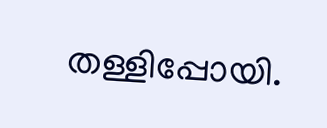തള്ളിപ്പോയി.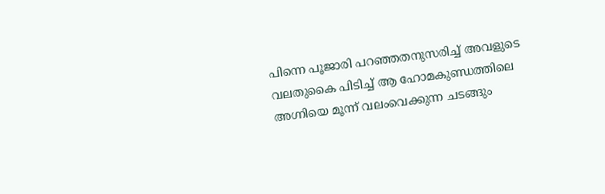പിന്നെ പൂജാരി പറഞ്ഞതനുസരിച്ച് അവളുടെ വലതുകൈ പിടിച്ച് ആ ഹോമകുണ്ഡത്തിലെ അഗ്നിയെ മൂന്ന് വലംവെക്കുന്ന ചടങ്ങും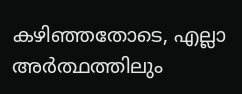കഴിഞ്ഞതോടെ, എല്ലാ അർത്ഥത്തിലും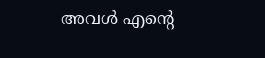അവൾ എന്റെ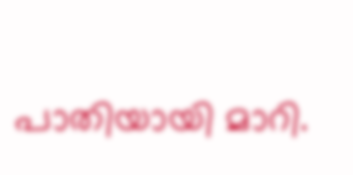പാതിയായി മാറി.